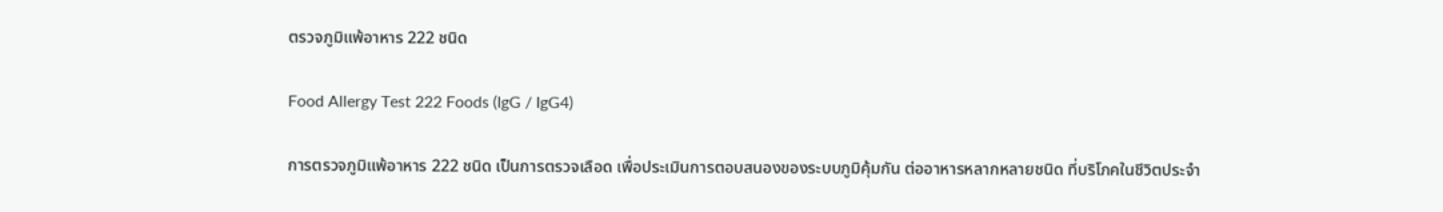ตรวจภูมิแพ้อาหาร 222 ชนิด

Food Allergy Test 222 Foods (IgG / IgG4)

การตรวจภูมิแพ้อาหาร 222 ชนิด เป็นการตรวจเลือด เพื่อประเมินการตอบสนองของระบบภูมิคุ้มกัน ต่ออาหารหลากหลายชนิด ที่บริโภคในชีวิตประจำ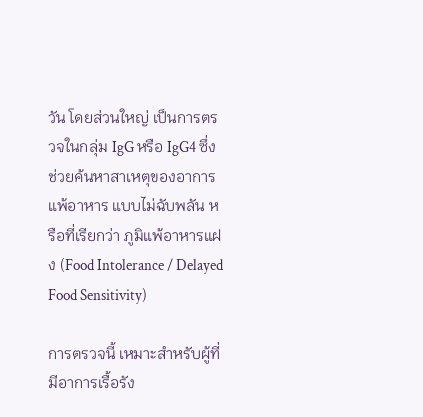วัน โดยส่วนใหญ่ เป็นการตรวจในกลุ่ม IgG หรือ IgG4 ซึ่งช่วยค้นหาสาเหตุของอาการแพ้อาหาร แบบไม่ฉับพลัน หรือที่เรียกว่า ภูมิแพ้อาหารแฝง (Food Intolerance / Delayed Food Sensitivity)

การตรวจนี้ เหมาะสำหรับผู้ที่มีอาการเรื้อรัง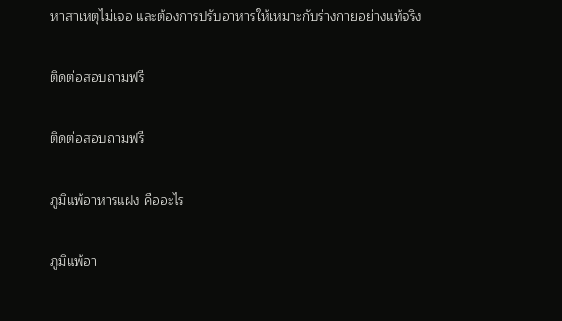หาสาเหตุไม่เจอ และต้องการปรับอาหารให้เหมาะกับร่างกายอย่างแท้จริง

ติดต่อสอบถามฟรี

ติดต่อสอบถามฟรี

ภูมิแพ้อาหารแฝง คืออะไร

ภูมิแพ้อา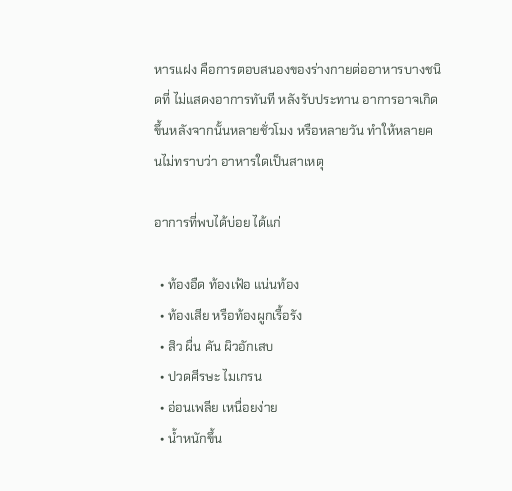หารแฝง คือการตอบสนองของร่างกายต่ออาหารบางชนิดที่ ไม่แสดงอาการทันที หลังรับประทาน อาการอาจเกิดขึ้นหลังจากนั้นหลายชั่วโมง หรือหลายวัน ทำให้หลายคนไม่ทราบว่า อาหารใดเป็นสาเหตุ

อาการที่พบได้บ่อย ได้แก่

  • ท้องอืด ท้องเฟ้อ แน่นท้อง
  • ท้องเสีย หรือท้องผูกเรื้อรัง
  • สิว ผื่น คัน ผิวอักเสบ
  • ปวดศีรษะ ไมเกรน
  • อ่อนเพลีย เหนื่อยง่าย
  • น้ำหนักขึ้น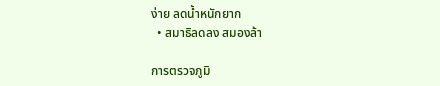ง่าย ลดน้ำหนักยาก
  • สมาธิลดลง สมองล้า

การตรวจภูมิ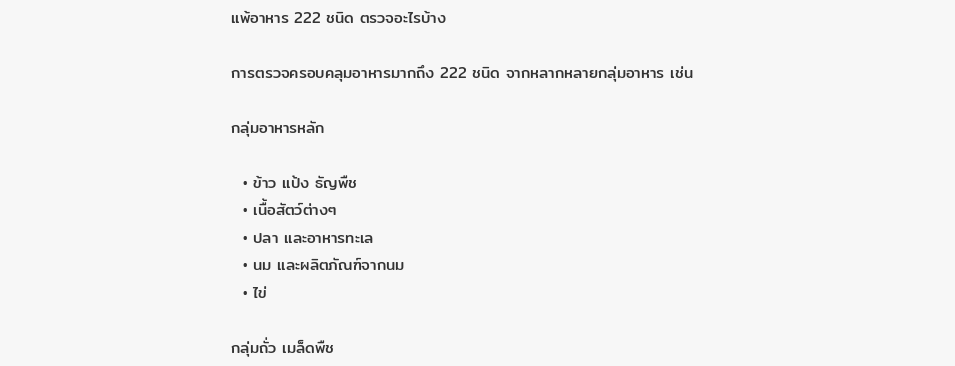แพ้อาหาร 222 ชนิด ตรวจอะไรบ้าง

การตรวจครอบคลุมอาหารมากถึง 222 ชนิด จากหลากหลายกลุ่มอาหาร เช่น

กลุ่มอาหารหลัก

  • ข้าว แป้ง ธัญพืช
  • เนื้อสัตว์ต่างๆ
  • ปลา และอาหารทะเล
  • นม และผลิตภัณฑ์จากนม
  • ไข่

กลุ่มถั่ว เมล็ดพืช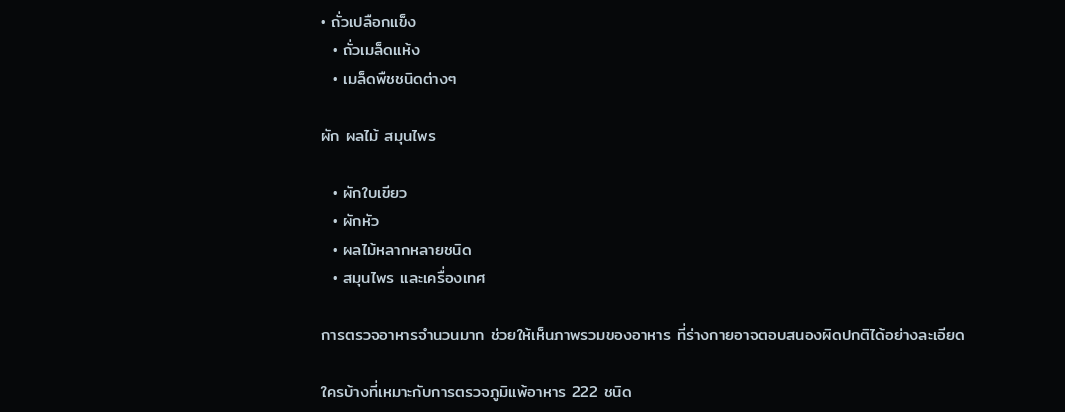• ถั่วเปลือกแข็ง
  • ถั่วเมล็ดแห้ง
  • เมล็ดพืชชนิดต่างๆ

ผัก ผลไม้ สมุนไพร

  • ผักใบเขียว
  • ผักหัว
  • ผลไม้หลากหลายชนิด
  • สมุนไพร และเครื่องเทศ

การตรวจอาหารจำนวนมาก ช่วยให้เห็นภาพรวมของอาหาร ที่ร่างกายอาจตอบสนองผิดปกติได้อย่างละเอียด

ใครบ้างที่เหมาะกับการตรวจภูมิแพ้อาหาร 222 ชนิด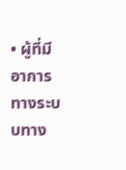• ผู้ที่มีอาการทางระบบทาง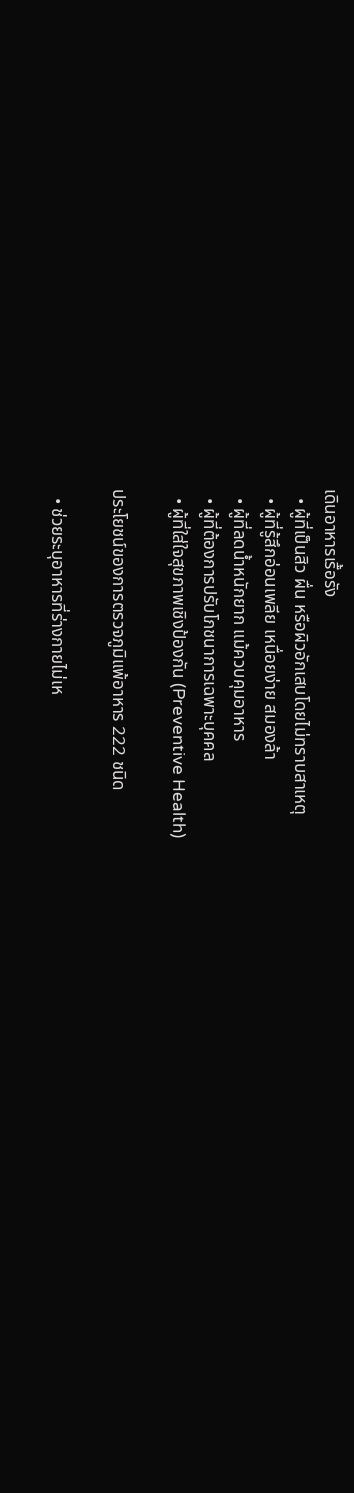เดินอาหารเรื้อรัง
  • ผู้ที่เป็นสิว ผื่น หรือผิวอักเสบโดยไม่ทราบสาเหตุ
  • ผู้ที่รู้สึกอ่อนเพลีย เหนื่อยง่าย สมองล้า
  • ผู้ที่ลดน้ำหนักยาก แม้ควบคุมอาหาร
  • ผู้ที่ต้องการปรับโภชนาการเฉพาะบุคคล
  • ผู้ที่ใส่ใจสุขภาพเชิงป้องกัน (Preventive Health)

ประโยชน์ของการตรวจภูมิแพ้อาหาร 222 ชนิด

  • ช่วยระบุอาหารที่ร่างกายไม่เห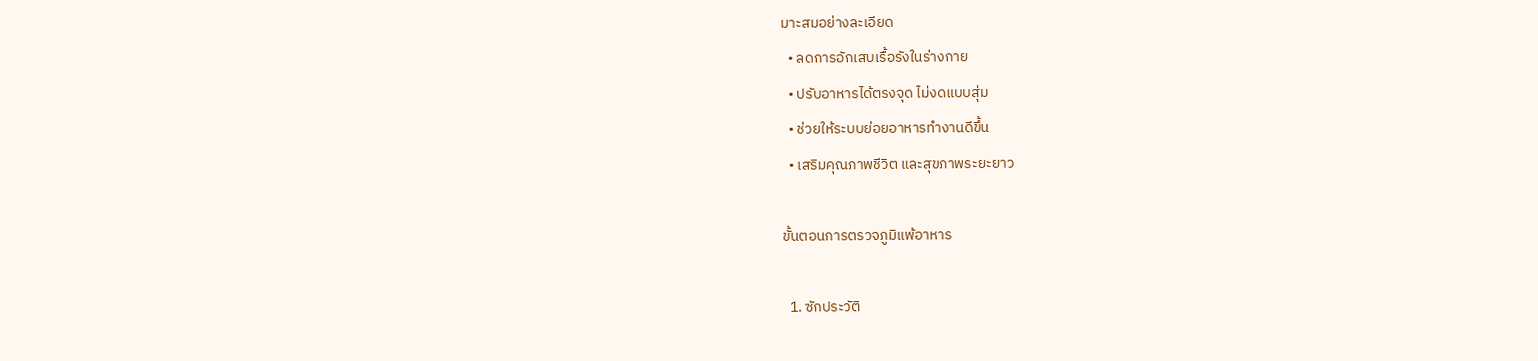มาะสมอย่างละเอียด
  • ลดการอักเสบเรื้อรังในร่างกาย
  • ปรับอาหารได้ตรงจุด ไม่งดแบบสุ่ม
  • ช่วยให้ระบบย่อยอาหารทำงานดีขึ้น
  • เสริมคุณภาพชีวิต และสุขภาพระยะยาว

ขั้นตอนการตรวจภูมิแพ้อาหาร

  1. ซักประวัติ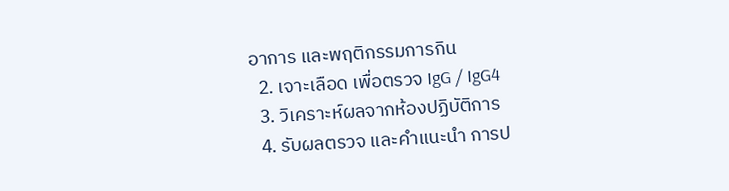อาการ และพฤติกรรมการกิน
  2. เจาะเลือด เพื่อตรวจ IgG / IgG4
  3. วิเคราะห์ผลจากห้องปฏิบัติการ
  4. รับผลตรวจ และคำแนะนำ การป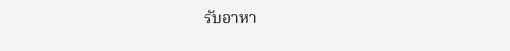รับอาหา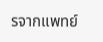รจากแพทย์